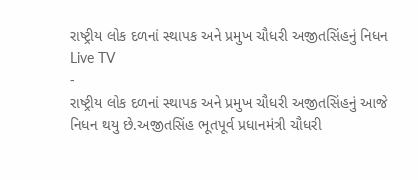રાષ્ટ્રીય લોક દળનાં સ્થાપક અને પ્રમુખ ચૌધરી અજીતસિંહનું નિધન
Live TV
-
રાષ્ટ્રીય લોક દળનાં સ્થાપક અને પ્રમુખ ચૌધરી અજીતસિંહનું આજે નિધન થયુ છે.અજીતસિંહ ભૂતપૂર્વ પ્રધાનમંત્રી ચૌધરી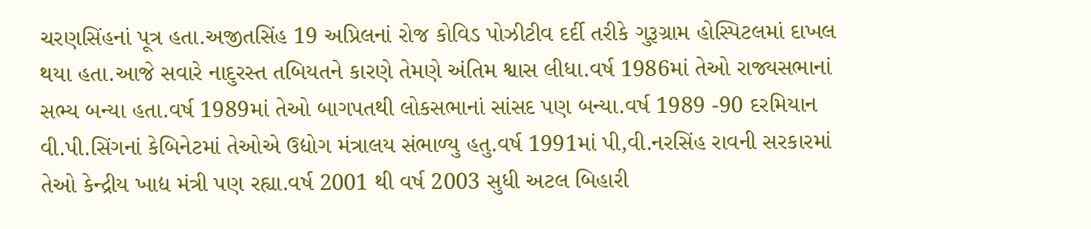ચરણસિંહનાં પૂત્ર હતા.અજીતસિંહ 19 અપ્રિલનાં રોજ કોવિડ પોઝીટીવ દર્દી તરીકે ગુરૂગ્રામ હોસ્પિટલમાં દાખલ થયા હતા.આજે સવારે નાદુરસ્ત તબિયતને કારણે તેમણે અંતિમ શ્વાસ લીધા.વર્ષ 1986માં તેઓ રાજ્યસભાનાં સભ્ય બન્યા હતા.વર્ષ 1989માં તેઓ બાગપતથી લોકસભાનાં સાંસદ પણ બન્યા.વર્ષ 1989 -90 દરમિયાન વી.પી.સિંગનાં કેબિનેટમાં તેઓએ ઉદ્યોગ મંત્રાલય સંભાળ્યુ હતુ.વર્ષ 1991માં પી,વી.નરસિંહ રાવની સરકારમાં તેઓ કેન્દ્રીય ખાદ્ય મંત્રી પણ રહ્યા.વર્ષ 2001 થી વર્ષ 2003 સુધી અટલ બિહારી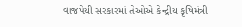વાજપેયી સરકારમાં તેઓએ કેન્દ્રીય કૃષિમંત્રી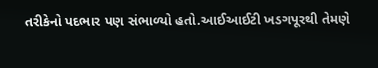તરીકેનો પદભાર પણ સંભાળ્યો હતો.આઈઆઈટી ખડગપૂરથી તેમણે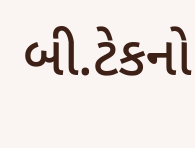બી.ટેકનો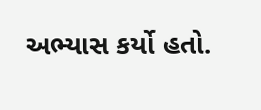અભ્યાસ કર્યો હતો.